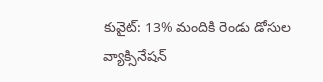కువైట్: 13% మందికి రెండు డోసుల వ్యాక్సినేషన్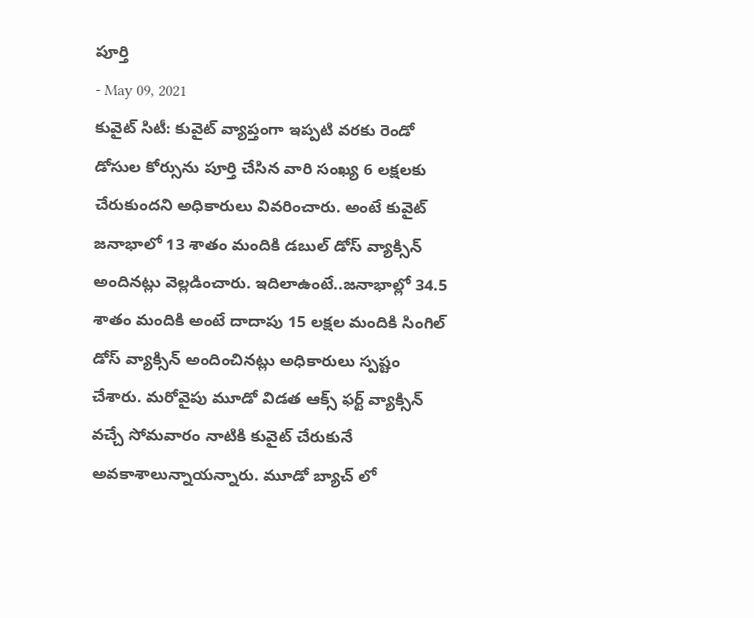పూర్తి
- May 09, 2021
కువైట్ సిటీ: కువైట్ వ్యాప్తంగా ఇప్పటి వరకు రెండో డోసుల కోర్సును పూర్తి చేసిన వారి సంఖ్య 6 లక్షలకు చేరుకుందని అధికారులు వివరించారు. అంటే కువైట్ జనాభాలో 13 శాతం మందికి డబుల్ డోస్ వ్యాక్సిన్ అందినట్లు వెల్లడించారు. ఇదిలాఉంటే..జనాభాల్లో 34.5 శాతం మందికి అంటే దాదాపు 15 లక్షల మందికి సింగిల్ డోస్ వ్యాక్సిన్ అందించినట్లు అధికారులు స్పష్టం చేశారు. మరోవైపు మూడో విడత ఆక్స్ ఫర్ట్ వ్యాక్సిన్ వచ్చే సోమవారం నాటికి కువైట్ చేరుకునే అవకాశాలున్నాయన్నారు. మూడో బ్యాచ్ లో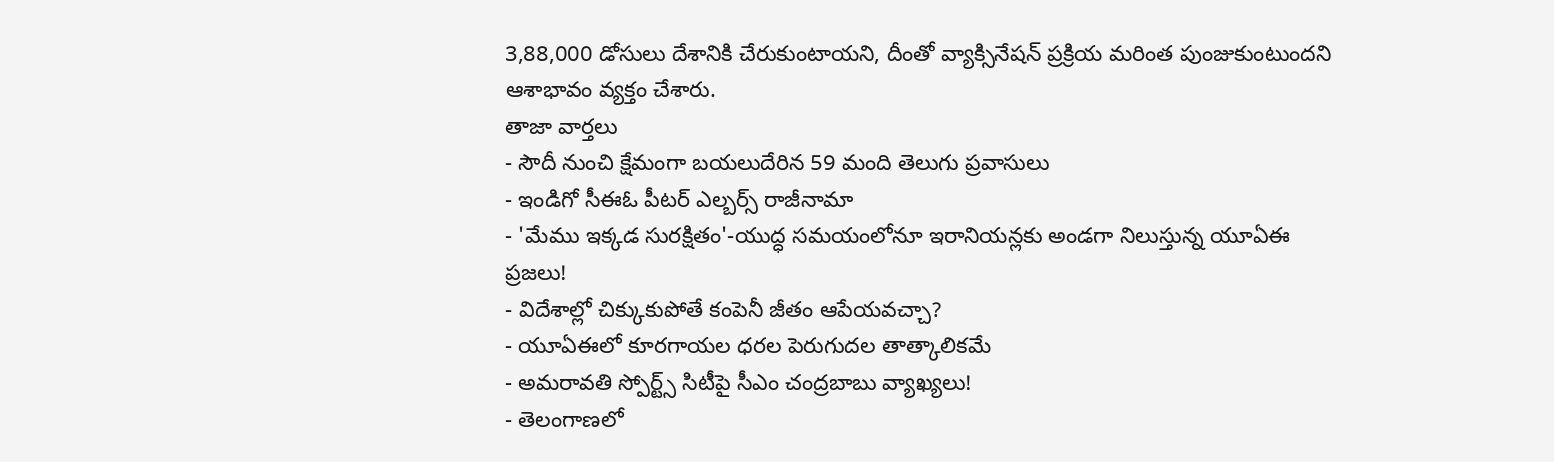3,88,000 డోసులు దేశానికి చేరుకుంటాయని, దీంతో వ్యాక్సినేషన్ ప్రక్రియ మరింత పుంజుకుంటుందని ఆశాభావం వ్యక్తం చేశారు.
తాజా వార్తలు
- సౌదీ నుంచి క్షేమంగా బయలుదేరిన 59 మంది తెలుగు ప్రవాసులు
- ఇండిగో సీఈఓ పీటర్ ఎల్బర్స్ రాజీనామా
- 'మేము ఇక్కడ సురక్షితం'-యుద్ధ సమయంలోనూ ఇరానియన్లకు అండగా నిలుస్తున్న యూఏఈ ప్రజలు!
- విదేశాల్లో చిక్కుకుపోతే కంపెనీ జీతం ఆపేయవచ్చా?
- యూఏఈలో కూరగాయల ధరల పెరుగుదల తాత్కాలికమే
- అమరావతి స్పోర్ట్స్ సిటీపై సీఎం చంద్రబాబు వ్యాఖ్యలు!
- తెలంగాణలో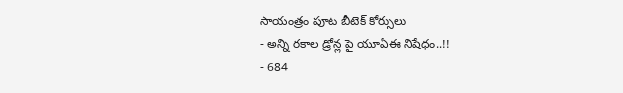సాయంత్రం పూట బీటెక్ కోర్సులు
- అన్ని రకాల డ్రోన్ల పై యూఏఈ నిషేధం..!!
- 684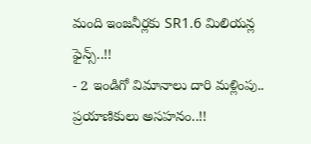మంది ఇంజనీర్లకు SR1.6 మిలియన్ల ఫైన్స్..!!
- 2 ఇండిగో విమానాలు దారి మళ్లింపు.. ప్రయాణికులు అసహనం..!!